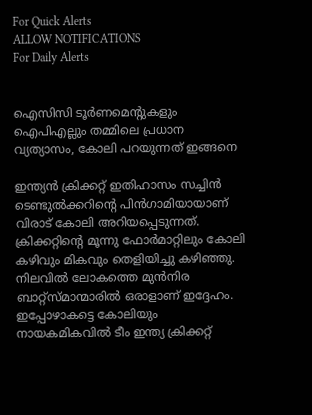For Quick Alerts
ALLOW NOTIFICATIONS
For Daily Alerts


ഐസിസി ടൂര്‍ണമെന്റുകളും ഐപിഎല്ലും തമ്മിലെ പ്രധാന വ്യത്യാസം, കോലി പറയുന്നത് ഇങ്ങനെ

ഇന്ത്യന്‍ ക്രിക്കറ്റ് ഇതിഹാസം സച്ചിന്‍ ടെണ്ടുല്‍ക്കറിന്റെ പിന്‍ഗാമിയായാണ് വിരാട് കോലി അറിയപ്പെടുന്നത്. ക്രിക്കറ്റിന്റെ മൂന്നു ഫോര്‍മാറ്റിലും കോലി കഴിവും മികവും തെളിയിച്ചു കഴിഞ്ഞു. നിലവില്‍ ലോകത്തെ മുന്‍നിര ബാറ്റ്‌സ്മാന്മാരില്‍ ഒരാളാണ് ഇദ്ദേഹം. ഇപ്പോഴാകട്ടെ കോലിയും നായകമികവില്‍ ടീം ഇന്ത്യ ക്രിക്കറ്റ്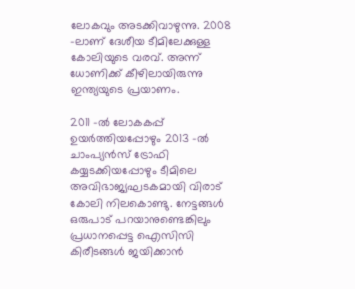ലോകവും അടക്കിവാഴുന്നു. 2008 -ലാണ് ദേശീയ ടീമിലേക്കുള്ള കോലിയുടെ വരവ്. അന്ന് ധോണിക്ക് കീഴിലായിരുന്നു ഇന്ത്യയുടെ പ്രയാണം.

2011 -ല്‍ ലോകകപ്പ് ഉയര്‍ത്തിയപ്പോഴും 2013 -ല്‍ ചാംപ്യന്‍സ് ട്രോഫി കയ്യടക്കിയപ്പോഴും ടീമിലെ അവിഭാജ്യഘടകമായി വിരാട് കോലി നിലകൊണ്ടു. നേട്ടങ്ങള്‍ ഒരുപാട് പറയാനുണ്ടെങ്കിലും പ്രധാനപ്പെട്ട ഐസിസി കിരീടങ്ങള്‍ ജയിക്കാന്‍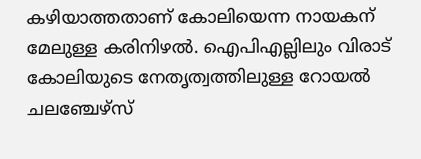കഴിയാത്തതാണ് കോലിയെന്ന നായകന് മേലുള്ള കരിനിഴല്‍. ഐപിഎല്ലിലും വിരാട് കോലിയുടെ നേതൃത്വത്തിലുള്ള റോയല്‍ ചലഞ്ചേഴ്‌സ്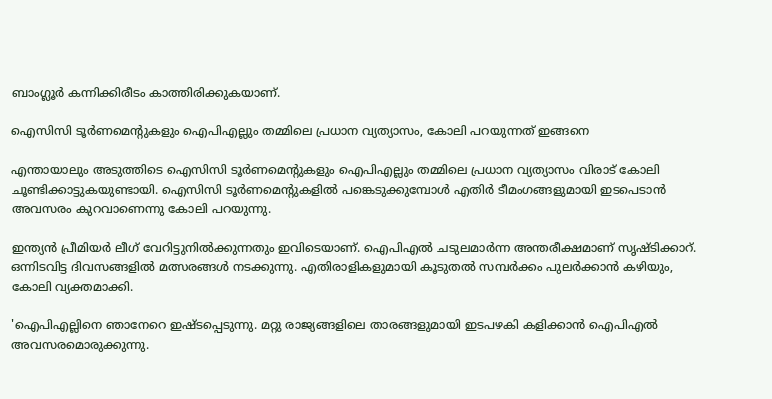ബാംഗ്ലൂര്‍ കന്നിക്കിരീടം കാത്തിരിക്കുകയാണ്.

ഐസിസി ടൂര്‍ണമെന്റുകളും ഐപിഎല്ലും തമ്മിലെ പ്രധാന വ്യത്യാസം, കോലി പറയുന്നത് ഇങ്ങനെ

എന്തായാലും അടുത്തിടെ ഐസിസി ടൂര്‍ണമെന്റുകളും ഐപിഎല്ലും തമ്മിലെ പ്രധാന വ്യത്യാസം വിരാട് കോലി ചൂണ്ടിക്കാട്ടുകയുണ്ടായി. ഐസിസി ടൂര്‍ണമെന്റുകളില്‍ പങ്കെടുക്കുമ്പോള്‍ എതിര്‍ ടീമംഗങ്ങളുമായി ഇടപെടാന്‍ അവസരം കുറവാണെന്നു കോലി പറയുന്നു.

ഇന്ത്യന്‍ പ്രീമിയര്‍ ലീഗ് വേറിട്ടുനില്‍ക്കുന്നതും ഇവിടെയാണ്. ഐപിഎല്‍ ചടുലമാര്‍ന്ന അന്തരീക്ഷമാണ് സൃഷ്ടിക്കാറ്. ഒന്നിടവിട്ട ദിവസങ്ങളില്‍ മത്സരങ്ങള്‍ നടക്കുന്നു. എതിരാളികളുമായി കൂടുതല്‍ സമ്പര്‍ക്കം പുലര്‍ക്കാന്‍ കഴിയും, കോലി വ്യക്തമാക്കി.

'ഐപിഎല്ലിനെ ഞാനേറെ ഇഷ്ടപ്പെടുന്നു. മറ്റു രാജ്യങ്ങളിലെ താരങ്ങളുമായി ഇടപഴകി കളിക്കാന്‍ ഐപിഎല്‍ അവസരമൊരുക്കുന്നു.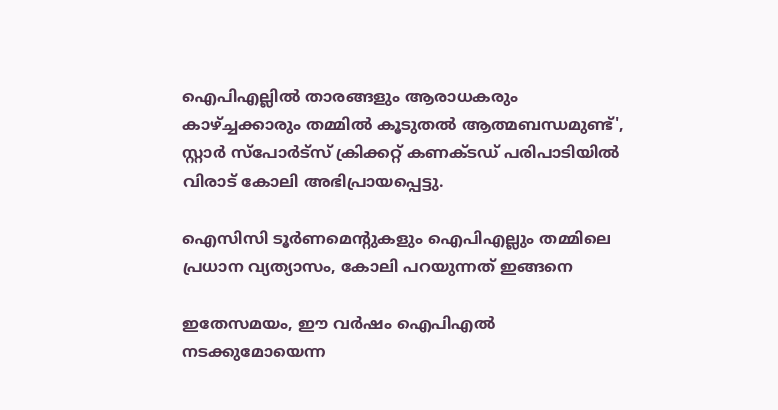ഐപിഎല്ലില്‍ താരങ്ങളും ആരാധകരും കാഴ്ച്ചക്കാരും തമ്മില്‍ കൂടുതല്‍ ആത്മബന്ധമുണ്ട്', സ്റ്റാര്‍ സ്‌പോര്‍ട്‌സ് ക്രിക്കറ്റ് കണക്ടഡ് പരിപാടിയില്‍ വിരാട് കോലി അഭിപ്രായപ്പെട്ടു.

ഐസിസി ടൂര്‍ണമെന്റുകളും ഐപിഎല്ലും തമ്മിലെ പ്രധാന വ്യത്യാസം, കോലി പറയുന്നത് ഇങ്ങനെ

ഇതേസമയം, ഈ വര്‍ഷം ഐപിഎല്‍ നടക്കുമോയെന്ന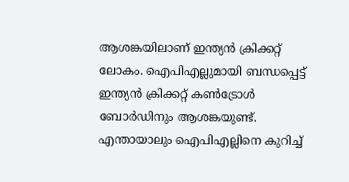ആശങ്കയിലാണ് ഇന്ത്യന്‍ ക്രിക്കറ്റ് ലോകം. ഐപിഎല്ലുമായി ബന്ധപ്പെട്ട് ഇന്ത്യന്‍ ക്രിക്കറ്റ് കണ്‍ട്രോള്‍ ബോര്‍ഡിനും ആശങ്കയുണ്ട്. എന്തായാലും ഐപിഎല്ലിനെ കുറിച്ച്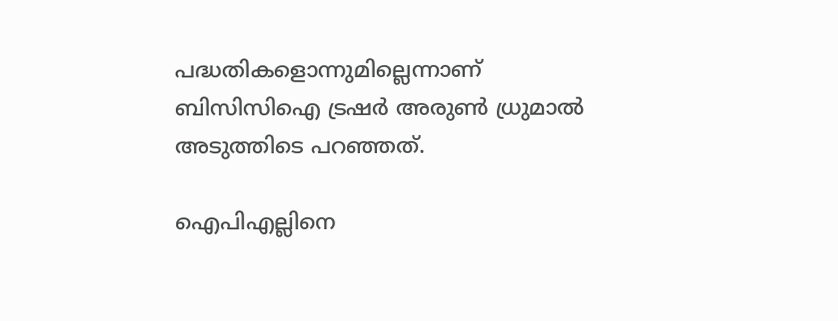പദ്ധതികളൊന്നുമില്ലെന്നാണ് ബിസിസിഐ ട്രഷര്‍ അരുണ്‍ ധ്രുമാല്‍ അടുത്തിടെ പറഞ്ഞത്.

ഐപിഎല്ലിനെ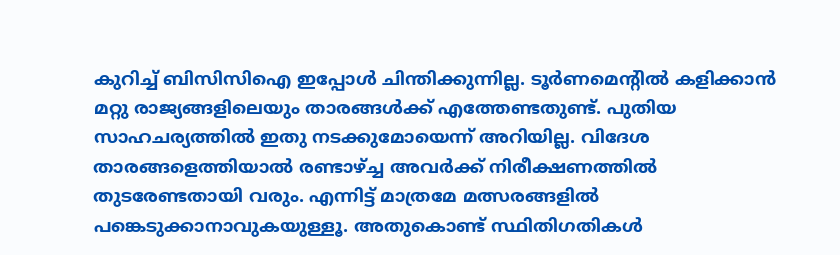കുറിച്ച് ബിസിസിഐ ഇപ്പോള്‍ ചിന്തിക്കുന്നില്ല. ടൂര്‍ണമെന്റില്‍ കളിക്കാന്‍ മറ്റു രാജ്യങ്ങളിലെയും താരങ്ങള്‍ക്ക് എത്തേണ്ടതുണ്ട്. പുതിയ സാഹചര്യത്തില്‍ ഇതു നടക്കുമോയെന്ന് അറിയില്ല. വിദേശ താരങ്ങളെത്തിയാല്‍ രണ്ടാഴ്ച്ച അവര്‍ക്ക് നിരീക്ഷണത്തില്‍ തുടരേണ്ടതായി വരും. എന്നിട്ട് മാത്രമേ മത്സരങ്ങളില്‍ പങ്കെടുക്കാനാവുകയുള്ളൂ. അതുകൊണ്ട് സ്ഥിതിഗതികള്‍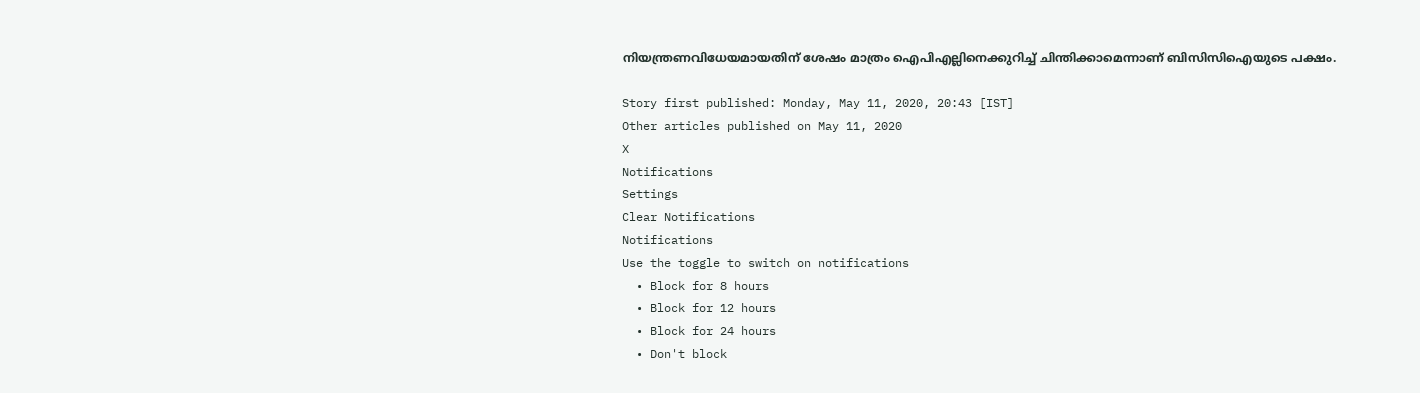നിയന്ത്രണവിധേയമായതിന് ശേഷം മാത്രം ഐപിഎല്ലിനെക്കുറിച്ച് ചിന്തിക്കാമെന്നാണ് ബിസിസിഐയുടെ പക്ഷം.

Story first published: Monday, May 11, 2020, 20:43 [IST]
Other articles published on May 11, 2020
X
Notifications
Settings
Clear Notifications
Notifications
Use the toggle to switch on notifications
  • Block for 8 hours
  • Block for 12 hours
  • Block for 24 hours
  • Don't block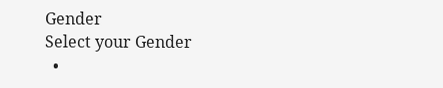Gender
Select your Gender
  •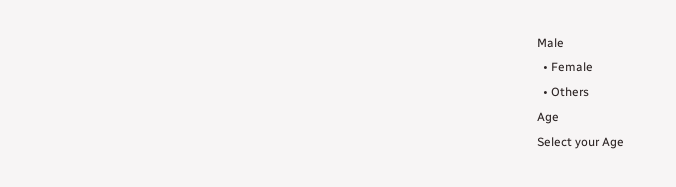Male
  • Female
  • Others
Age
Select your Age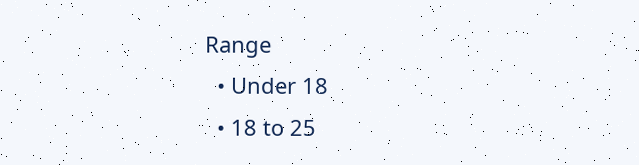Range
  • Under 18
  • 18 to 25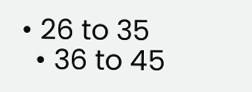• 26 to 35
  • 36 to 45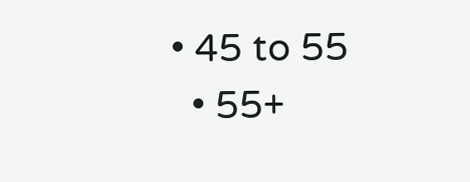• 45 to 55
  • 55+